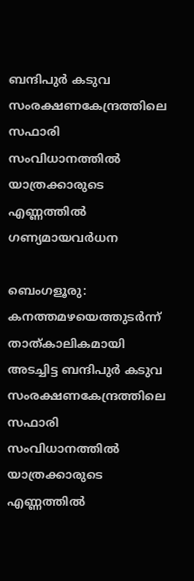ബന്ദിപുർ കടുവ സംരക്ഷണകേന്ദ്രത്തിലെ സഫാരി സംവിധാനത്തിൽ യാത്രക്കാരുടെ എണ്ണത്തിൽ ഗണ്യമായവർധന

ബെംഗളൂരു: കനത്തമഴയെത്തുടർന്ന് താത്കാലികമായി അടച്ചിട്ട ബന്ദിപുർ കടുവ സംരക്ഷണകേന്ദ്രത്തിലെ സഫാരി സംവിധാനത്തിൽ യാത്രക്കാരുടെ എണ്ണത്തിൽ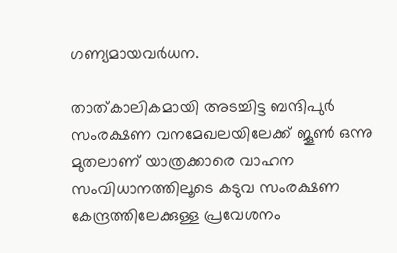ഗണ്യമായവർധന.

താത്കാലികമായി അടച്ചിട്ട ബന്ദിപുർ സംരക്ഷണ വനമേഖലയിലേക്ക് ജൂൺ ഒന്നു മുതലാണ് യാത്രക്കാരെ വാഹന സംവിധാനത്തിലൂടെ കടുവ സംരക്ഷണ കേന്ദ്രത്തിലേക്കുള്ള പ്രവേശനം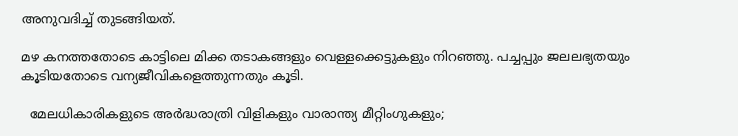അനുവദിച്ച് തുടങ്ങിയത്.

മഴ കനത്തതോടെ കാട്ടിലെ മിക്ക തടാകങ്ങളും വെള്ളക്കെട്ടുകളും നിറഞ്ഞു. പച്ചപ്പും ജലലഭ്യതയും കൂടിയതോടെ വന്യജീവികളെത്തുന്നതും കൂടി.

  മേലധികാരികളുടെ അർദ്ധരാത്രി വിളികളും വാരാന്ത്യ മീറ്റിംഗുകളും;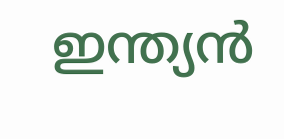ഇന്ത്യൻ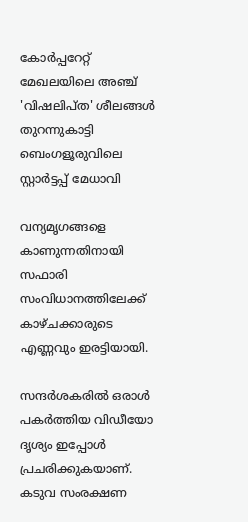കോർപ്പറേറ്റ് മേഖലയിലെ അഞ്ച് 'വിഷലിപ്ത' ശീലങ്ങൾ തുറന്നുകാട്ടി ബെംഗളൂരുവിലെ സ്റ്റാർട്ടപ്പ് മേധാവി

വന്യമൃഗങ്ങളെ കാണുന്നതിനായി സഫാരി സംവിധാനത്തിലേക്ക് കാഴ്ചക്കാരുടെ എണ്ണവും ഇരട്ടിയായി.

സന്ദർശകരിൽ ഒരാൾ പകർത്തിയ വിഡീയോ ദൃശ്യം ഇപ്പോൾ പ്രചരിക്കുകയാണ്. കടുവ സംരക്ഷണ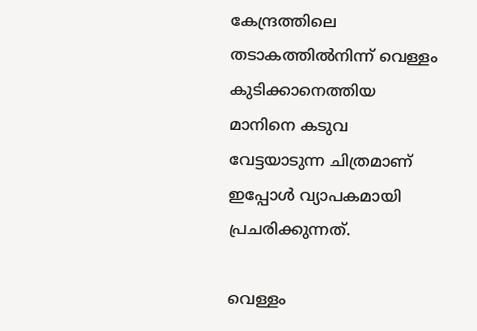കേന്ദ്രത്തിലെ തടാകത്തിൽനിന്ന് വെള്ളം കുടിക്കാനെത്തിയ മാനിനെ കടുവ വേട്ടയാടുന്ന ചിത്രമാണ് ഇപ്പോൾ വ്യാപകമായി പ്രചരിക്കുന്നത്.

വെള്ളം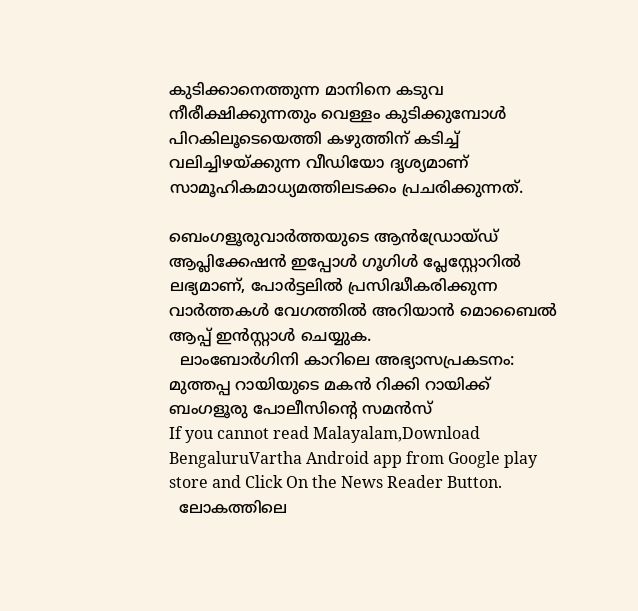കുടിക്കാനെത്തുന്ന മാനിനെ കടുവ നീരീക്ഷിക്കുന്നതും വെള്ളം കുടിക്കുമ്പോൾ പിറകിലൂടെയെത്തി കഴുത്തിന് കടിച്ച് വലിച്ചിഴയ്ക്കുന്ന വീഡിയോ ദൃശ്യമാണ് സാമൂഹികമാധ്യമത്തിലടക്കം പ്രചരിക്കുന്നത്.

ബെംഗളൂരുവാർത്തയുടെ ആൻഡ്രോയ്ഡ് ആപ്ലിക്കേഷൻ ഇപ്പോൾ ഗൂഗിൾ പ്ലേസ്റ്റോറിൽ ലഭ്യമാണ്, പോർട്ടലിൽ പ്രസിദ്ധീകരിക്കുന്ന വാർത്തകൾ വേഗത്തിൽ അറിയാൻ മൊബൈൽ ആപ്പ് ഇൻസ്റ്റാൾ ചെയ്യുക.
  ലാംബോർഗിനി കാറിലെ അഭ്യാസപ്രകടനം: മുത്തപ്പ റായിയുടെ മകൻ റിക്കി റായിക്ക് ബംഗളൂരു പോലീസിന്റെ സമൻസ്
If you cannot read Malayalam,Download BengaluruVartha Android app from Google play store and Click On the News Reader Button.
  ലോകത്തിലെ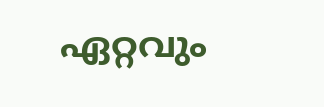ഏറ്റവും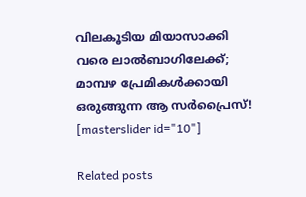വിലകൂടിയ മിയാസാക്കി വരെ ലാൽബാഗിലേക്ക്; മാമ്പഴ പ്രേമികൾക്കായി ഒരുങ്ങുന്ന ആ സർപ്രൈസ്!
[masterslider id="10"]

Related posts